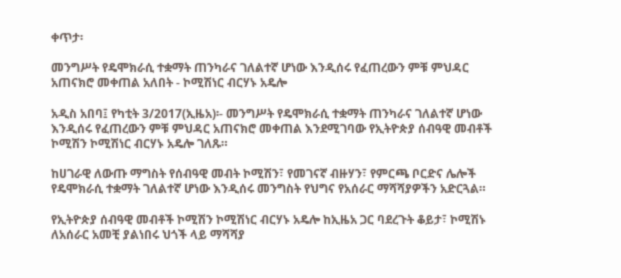ቀጥታ፡

መንግሥት የዴሞክራሲ ተቋማት ጠንካራና ገለልተኛ ሆነው እንዲሰሩ የፈጠረውን ምቹ ምህዳር አጠናክሮ መቀጠል አለበት - ኮሚሽነር ብርሃኑ አዴሎ

አዲስ አበባ፤ የካቲት 3/2017(ኢዜአ)፡- መንግሥት የዴሞክራሲ ተቋማት ጠንካራና ገለልተኛ ሆነው እንዲሰሩ የፈጠረውን ምቹ ምህዳር አጠናክሮ መቀጠል እንደሚገባው የኢትዮጵያ ሰብዓዊ መብቶች ኮሚሽን ኮሚሽነር ብርሃኑ አዴሎ ገለጹ።

ከሀገራዊ ለውጡ ማግስት የሰብዓዊ መብት ኮሚሽን፣ የመገናኛ ብዙሃን፣ የምርጫ ቦርድና ሌሎች የዴሞክራሲ ተቋማት ገለልተኛ ሆነው እንዲሰሩ መንግስት የህግና የአሰራር ማሻሻያዎችን አድርጓል።

የኢትዮጵያ ሰብዓዊ መብቶች ኮሚሽን ኮሚሽነር ብርሃኑ አዴሎ ከኢዜአ ጋር ባደረጉት ቆይታ፣ ኮሚሽኑ ለአሰራር አመቺ ያልነበሩ ህጎች ላይ ማሻሻያ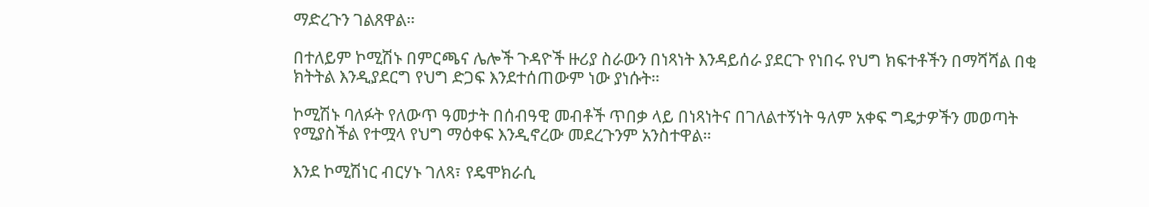ማድረጉን ገልጸዋል።

በተለይም ኮሚሽኑ በምርጫና ሌሎች ጉዳዮች ዙሪያ ስራውን በነጻነት እንዳይሰራ ያደርጉ የነበሩ የህግ ክፍተቶችን በማሻሻል በቂ ክትትል እንዲያደርግ የህግ ድጋፍ እንደተሰጠውም ነው ያነሱት።

ኮሚሽኑ ባለፉት የለውጥ ዓመታት በሰብዓዊ መብቶች ጥበቃ ላይ በነጻነትና በገለልተኝነት ዓለም አቀፍ ግዴታዎችን መወጣት የሚያስችል የተሟላ የህግ ማዕቀፍ እንዲኖረው መደረጉንም አንስተዋል።

እንደ ኮሚሽነር ብርሃኑ ገለጻ፣ የዴሞክራሲ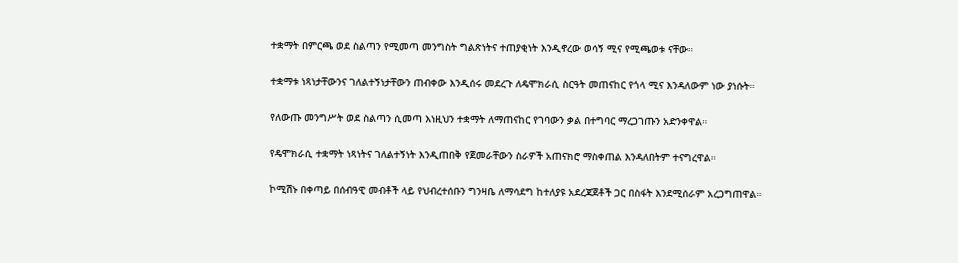ተቋማት በምርጫ ወደ ስልጣን የሚመጣ መንግስት ግልጽነትና ተጠያቂነት እንዲኖረው ወሳኝ ሚና የሚጫወቱ ናቸው።

ተቋማቱ ነጻነታቸውንና ገለልተኝነታቸውን ጠብቀው እንዲሰሩ መደረጉ ለዴሞክራሲ ስርዓት መጠናከር የጎላ ሚና እንዳለውም ነው ያነሱት።

የለውጡ መንግሥት ወደ ስልጣን ሲመጣ እነዚህን ተቋማት ለማጠናከር የገባውን ቃል በተግባር ማረጋገጡን አድንቀዋል።

የዴሞክራሲ ተቋማት ነጻነትና ገለልተኝነት እንዲጠበቅ የጀመራቸውን ስራዎች አጠናክሮ ማስቀጠል እንዳለበትም ተናግረዋል።

ኮሚሽኑ በቀጣይ በሰብዓዊ መብቶች ላይ የህብረተሰቡን ግንዛቤ ለማሳደግ ከተለያዩ አደረጃጀቶች ጋር በስፋት እንደሚሰራም አረጋግጠዋል።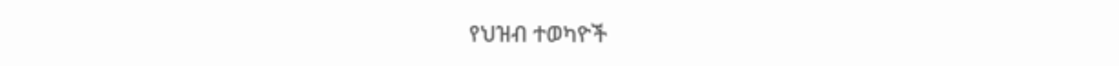የህዝብ ተወካዮች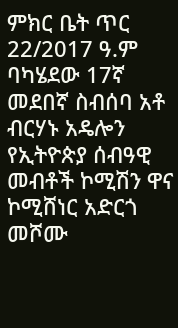ምክር ቤት ጥር 22/2017 ዓ.ም ባካሄደው 17ኛ መደበኛ ስብሰባ አቶ ብርሃኑ አዴሎን የኢትዮጵያ ሰብዓዊ መብቶች ኮሚሽን ዋና ኮሚሸነር አድርጎ መሾሙ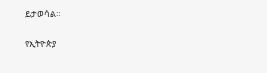ይታወሳል።

የኢትዮጵያ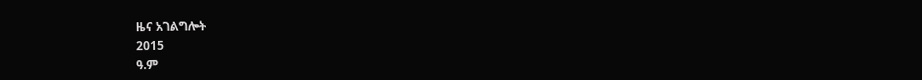ዜና አገልግሎት
2015
ዓ.ም